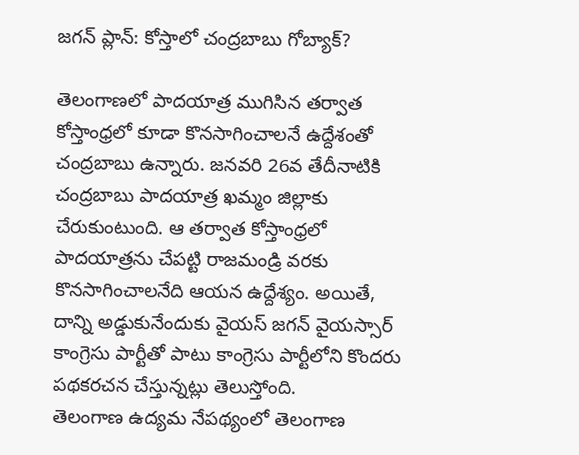జగన్ ప్లాన్: కోస్తాలో చంద్రబాబు గోబ్యాక్?

తెలంగాణలో పాదయాత్ర ముగిసిన తర్వాత కోస్తాంధ్రలో కూడా కొనసాగించాలనే ఉద్దేశంతో చంద్రబాబు ఉన్నారు. జనవరి 26వ తేదీనాటికి చంద్రబాబు పాదయాత్ర ఖమ్మం జిల్లాకు చేరుకుంటుంది. ఆ తర్వాత కోస్తాంధ్రలో పాదయాత్రను చేపట్టి రాజమండ్రి వరకు కొనసాగించాలనేది ఆయన ఉద్దేశ్యం. అయితే, దాన్ని అడ్డుకునేందుకు వైయస్ జగన్ వైయస్సార్ కాంగ్రెసు పార్టీతో పాటు కాంగ్రెసు పార్టీలోని కొందరు పథకరచన చేస్తున్నట్లు తెలుస్తోంది.
తెలంగాణ ఉద్యమ నేపథ్యంలో తెలంగాణ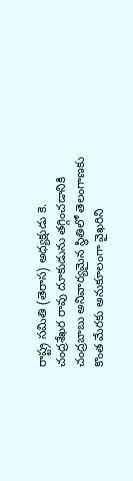రాష్ట్ర సమితి (తెరాస) అధ్యక్షుడు కె. చంద్రశేఖర రావు దూకుడును తగ్గించడానికి చంద్రబాబు అనివార్యమైన స్థితిలో తెలంగాణకు కొంత మేరకు అనుకూలంగా వైఖరిని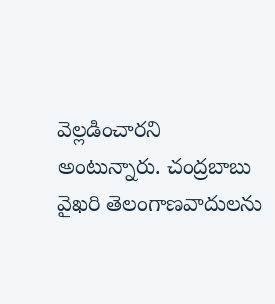వెల్లడించారని అంటున్నారు. చంద్రబాబు వైఖరి తెలంగాణవాదులను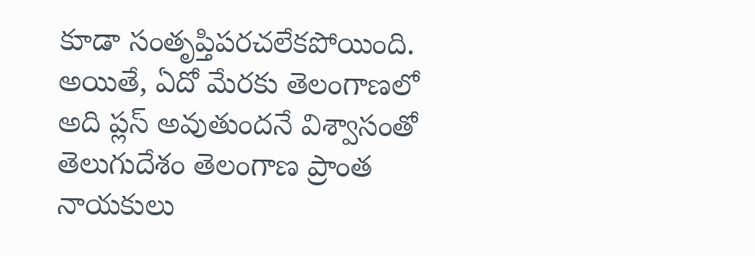కూడా సంతృప్తిపరచలేకపోయింది. అయితే, ఏదో మేరకు తెలంగాణలో అది ప్లస్ అవుతుందనే విశ్వాసంతో తెలుగుదేశం తెలంగాణ ప్రాంత నాయకులు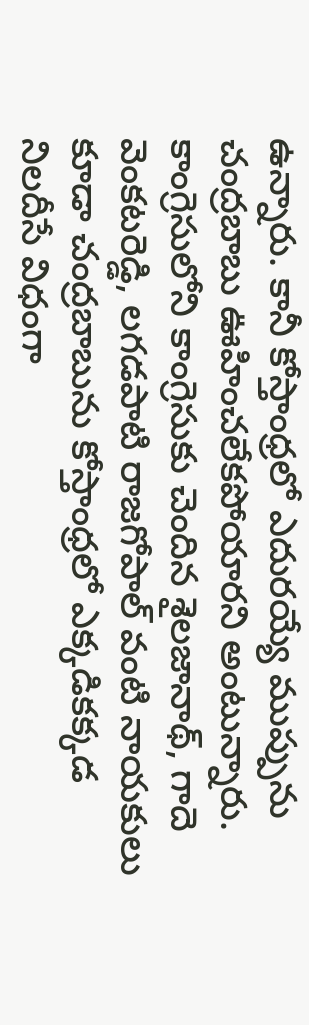ఉన్నారు. కానీ కోస్తాంధ్రలో ఎదురయ్యే ముప్పును చంద్రబాబు ఊహించలేకపోయారని అంటున్నారు.
కాంగ్రెసులోని కాంగ్రెసుకు చెందిన శైలజానాథ్, గాదె వెంకటరెడ్డి, లగడపాటి రాజగోపాల్ వంటి నాయకులు కూడా చంద్రబాబును కోస్తాంధ్రలో ఎక్కడికక్కడ నిలదీసే విధంగా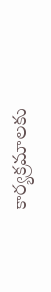కార్యక్రమాలకు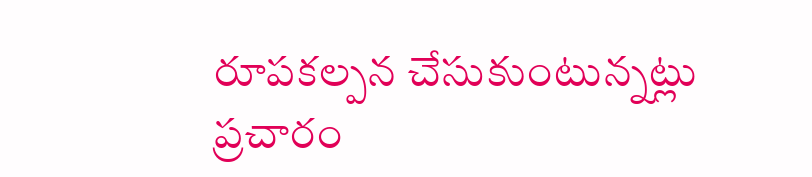రూపకల్పన చేసుకుంటున్నట్లు ప్రచారం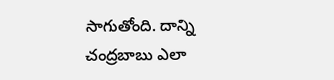సాగుతోంది. దాన్ని చంద్రబాబు ఎలా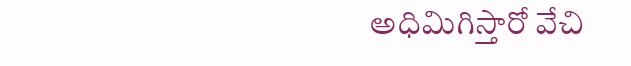అధిమిగిస్తారో వేచి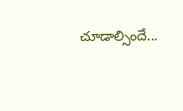చూడాల్సిందే...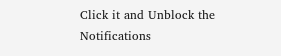Click it and Unblock the Notifications